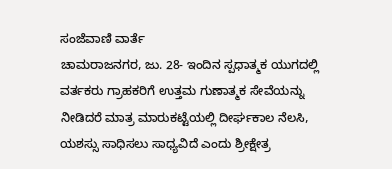ಸಂಜೆವಾಣಿ ವಾರ್ತೆ
ಚಾಮರಾಜನಗರ, ಜು. 28- ಇಂದಿನ ಸ್ಪಧಾತ್ಮಕ ಯುಗದಲ್ಲಿ ವರ್ತಕರು ಗ್ರಾಹಕರಿಗೆ ಉತ್ತಮ ಗುಣಾತ್ಮಕ ಸೇವೆಯನ್ನು ನೀಡಿದರೆ ಮಾತ್ರ ಮಾರುಕಟ್ಟೆಯಲ್ಲಿ ದೀರ್ಘಕಾಲ ನೆಲಸಿ, ಯಶಸ್ಸು ಸಾಧಿಸಲು ಸಾಧ್ಯವಿದೆ ಎಂದು ಶ್ರೀಕ್ಷೇತ್ರ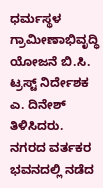ಧರ್ಮಸ್ಥಳ ಗ್ರಾಮೀಣಾಭಿವೃದ್ಧಿ ಯೋಜನೆ ಬಿ.ಸಿ. ಟ್ರಸ್ಟ್ ನಿರ್ದೇಶಕ ಎ. ದಿನೇಶ್ ತಿಳಿಸಿದರು.
ನಗರದ ವರ್ತಕರ ಭವನದಲ್ಲಿ ನಡೆದ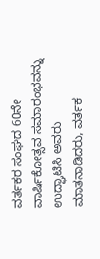ವರ್ತಕರ ಸಂಘದ 60ನೇ ವಾರ್ಷಿಕೋತ್ಸವ ಸಮಾರಂಭವನ್ನು ಉದ್ಘಾಟಿಸಿ ಅವರು ಮಾತನಾಡಿದರು, ವರ್ತಕ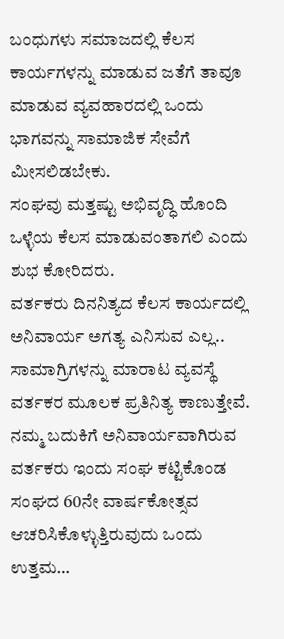ಬಂಧುಗಳು ಸಮಾಜದಲ್ಲಿ ಕೆಲಸ ಕಾರ್ಯಗಳನ್ನು ಮಾಡುವ ಜತೆಗೆ ತಾವೂ ಮಾಡುವ ವ್ಯವಹಾರದಲ್ಲಿ ಒಂದು ಭಾಗವನ್ನು ಸಾಮಾಜಿಕ ಸೇವೆಗೆ ಮೀಸಲಿಡಬೇಕು.
ಸಂಘವು ಮತ್ತಷ್ಟು ಅಭಿವೃದ್ಧಿ ಹೊಂದಿ ಒಳ್ಳೆಯ ಕೆಲಸ ಮಾಡುವಂತಾಗಲಿ ಎಂದು ಶುಭ ಕೋರಿದರು.
ವರ್ತಕರು ದಿನನಿತ್ಯದ ಕೆಲಸ ಕಾರ್ಯದಲ್ಲಿ ಅನಿವಾರ್ಯ ಅಗತ್ಯ ಎನಿಸುವ ಎಲ್ಲ.. ಸಾಮಾಗ್ರಿಗಳನ್ನು ಮಾರಾಟ ವ್ಯವಸ್ಥೆ ವರ್ತಕರ ಮೂಲಕ ಪ್ರತಿನಿತ್ಯ ಕಾಣುತ್ತೇವೆ. ನಮ್ಮ ಬದುಕಿಗೆ ಅನಿವಾರ್ಯವಾಗಿರುವ ವರ್ತಕರು ಇಂದು ಸಂಘ ಕಟ್ಟಿಕೊಂಡ ಸಂಘದ 60ನೇ ವಾರ್ಷಕೋತ್ಸವ ಆಚರಿಸಿಕೊಳ್ಳುತ್ತಿರುವುದು ಒಂದು ಉತ್ತಮ…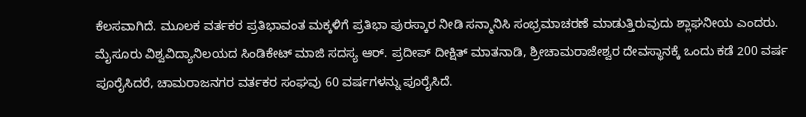ಕೆಲಸವಾಗಿದೆ. ಮೂಲಕ ವರ್ತಕರ ಪ್ರತಿಭಾವಂತ ಮಕ್ಕಳಿಗೆ ಪ್ರತಿಭಾ ಪುರಸ್ಕಾರ ನೀಡಿ ಸನ್ಮಾನಿಸಿ ಸಂಭ್ರಮಾಚರಣೆ ಮಾಡುತ್ತಿರುವುದು ಶ್ಲಾಘನೀಯ ಎಂದರು.
ಮೈಸೂರು ವಿಶ್ವವಿದ್ಯಾನಿಲಯದ ಸಿಂಡಿಕೇಟ್ ಮಾಜಿ ಸದಸ್ಯ ಆರ್. ಪ್ರದೀಪ್ ದೀಕ್ಷಿತ್ ಮಾತನಾಡಿ, ಶ್ರೀಚಾಮರಾಜೇಶ್ವರ ದೇವಸ್ಥಾನಕ್ಕೆ ಒಂದು ಕಡೆ 200 ವರ್ಷ ಪೂರೈಸಿದರೆ, ಚಾಮರಾಜನಗರ ವರ್ತಕರ ಸಂಘವು 60 ವರ್ಷಗಳನ್ನು ಪೂರೈಸಿದೆ.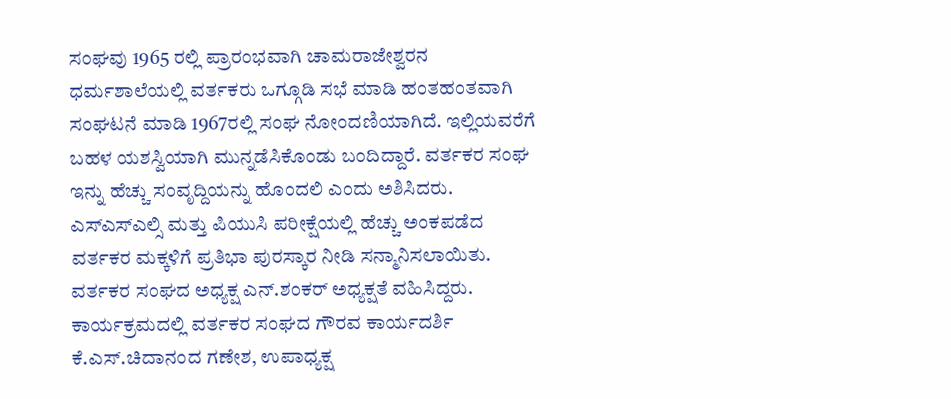ಸಂಘವು 1965 ರಲ್ಲಿ ಪ್ರಾರಂಭವಾಗಿ ಚಾಮರಾಜೇಶ್ವರನ ಧರ್ಮಶಾಲೆಯಲ್ಲಿ ವರ್ತಕರು ಒಗ್ಗೂಡಿ ಸಭೆ ಮಾಡಿ ಹಂತಹಂತವಾಗಿ ಸಂಘಟನೆ ಮಾಡಿ 1967ರಲ್ಲಿ ಸಂಘ ನೋಂದಣಿಯಾಗಿದೆ. ಇಲ್ಲಿಯವರೆಗೆ ಬಹಳ ಯಶಸ್ವಿಯಾಗಿ ಮುನ್ನಡೆಸಿಕೊಂಡು ಬಂದಿದ್ದಾರೆ. ವರ್ತಕರ ಸಂಘ ಇನ್ನು ಹೆಚ್ಚು ಸಂವೃದ್ದಿಯನ್ನು ಹೊಂದಲಿ ಎಂದು ಅಶಿಸಿದರು.
ಎಸ್ಎಸ್ಎಲ್ಸಿ ಮತ್ತು ಪಿಯುಸಿ ಪರೀಕ್ಷೆಯಲ್ಲಿ ಹೆಚ್ಚು ಅಂಕಪಡೆದ ವರ್ತಕರ ಮಕ್ಕಳಿಗೆ ಪ್ರತಿಭಾ ಪುರಸ್ಕಾರ ನೀಡಿ ಸನ್ಮಾನಿಸಲಾಯಿತು. ವರ್ತಕರ ಸಂಘದ ಅಧ್ಯಕ್ಷ ಎನ್.ಶಂಕರ್ ಅಧ್ಯಕ್ಷತೆ ವಹಿಸಿದ್ದರು. ಕಾರ್ಯಕ್ರಮದಲ್ಲಿ ವರ್ತಕರ ಸಂಘದ ಗೌರವ ಕಾರ್ಯದರ್ಶಿ ಕೆ.ಎಸ್.ಚಿದಾನಂದ ಗಣೇಶ, ಉಪಾಧ್ಯಕ್ಷ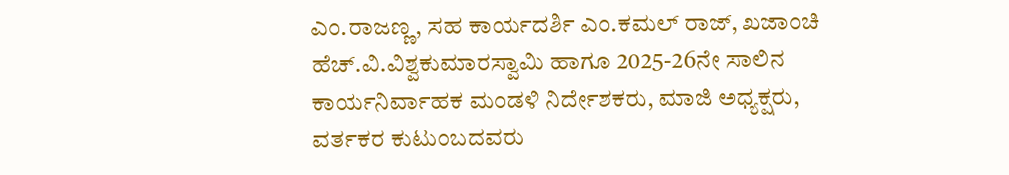ಎಂ.ರಾಜಣ್ಣ, ಸಹ ಕಾರ್ಯದರ್ಶಿ ಎಂ.ಕಮಲ್ ರಾಜ್, ಖಜಾಂಚಿ ಹೆಚ್.ವಿ.ವಿಶ್ವಕುಮಾರಸ್ವಾಮಿ ಹಾಗೂ 2025-26ನೇ ಸಾಲಿನ ಕಾರ್ಯನಿರ್ವಾಹಕ ಮಂಡಳಿ ನಿರ್ದೇಶಕರು, ಮಾಜಿ ಅಧ್ಯಕ್ಷರು, ವರ್ತಕರ ಕುಟುಂಬದವರು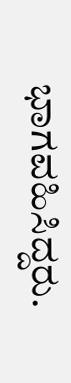ಭಾಗವಹಿಸಿದ್ದರು.